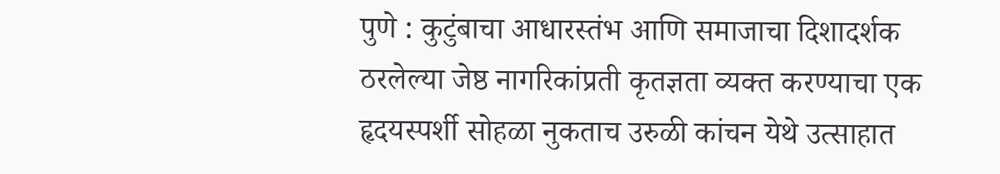पुणे : कुटुंबाचा आधारस्तंभ आणि समाजाचा दिशादर्शक ठरलेल्या जेष्ठ नागरिकांप्रती कृतज्ञता व्यक्त करण्याचा एक हृदयस्पर्शी सोहळा नुकताच उरुळी कांचन येथे उत्साहात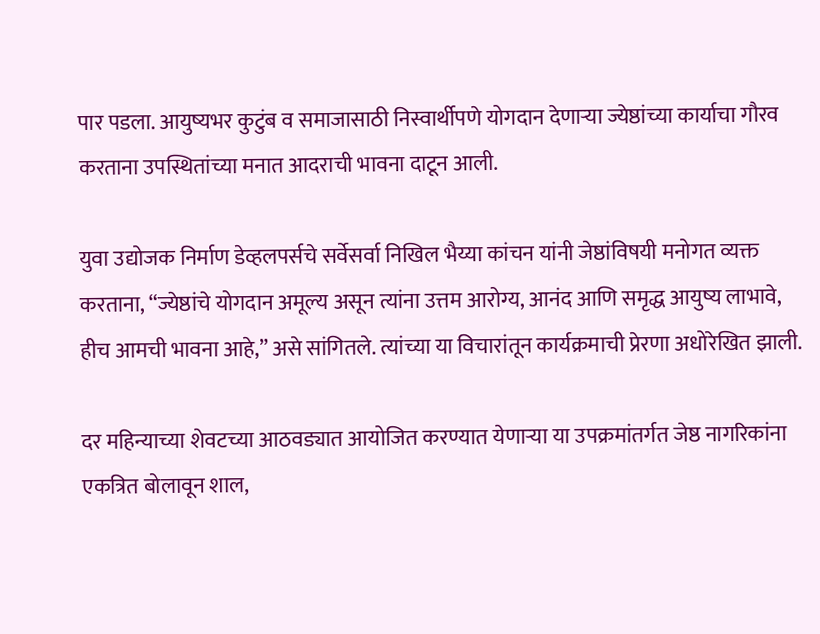पार पडला. आयुष्यभर कुटुंब व समाजासाठी निस्वार्थीपणे योगदान देणाऱ्या ज्येष्ठांच्या कार्याचा गौरव करताना उपस्थितांच्या मनात आदराची भावना दाटून आली.

युवा उद्योजक निर्माण डेव्हलपर्सचे सर्वेसर्वा निखिल भैय्या कांचन यांनी जेष्ठांविषयी मनोगत व्यक्त करताना, “ज्येष्ठांचे योगदान अमूल्य असून त्यांना उत्तम आरोग्य, आनंद आणि समृद्ध आयुष्य लाभावे, हीच आमची भावना आहे,” असे सांगितले. त्यांच्या या विचारांतून कार्यक्रमाची प्रेरणा अधोरेखित झाली.

दर महिन्याच्या शेवटच्या आठवड्यात आयोजित करण्यात येणाऱ्या या उपक्रमांतर्गत जेष्ठ नागरिकांना एकत्रित बोलावून शाल,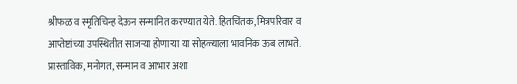श्रीफळ व स्मृतिचिन्ह देऊन सन्मानित करण्यात येते. हितचिंतक, मित्रपरिवार व आप्तेष्टांच्या उपस्थितीत साजऱ्या होणाऱ्या या सोहळ्याला भावनिक ऊब लाभते. प्रास्ताविक, मनोगत, सन्मान व आभार अशा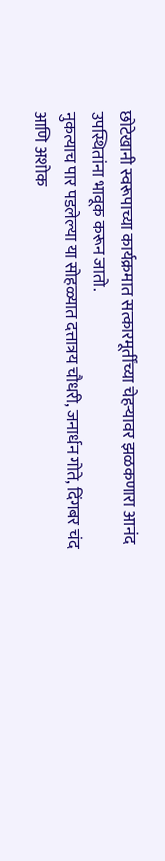छोटेखानी स्वरूपाच्या कार्यक्रमात सत्कारमूर्तींच्या चेहऱ्यावर झळकणारा आनंद उपस्थितांना भावूक करून जातो.
नुकत्याच पार पडलेल्या या सोहळ्यात दत्तात्रय चौधरी, जनार्धन गोते, दिंगबर चंद आणि अशोक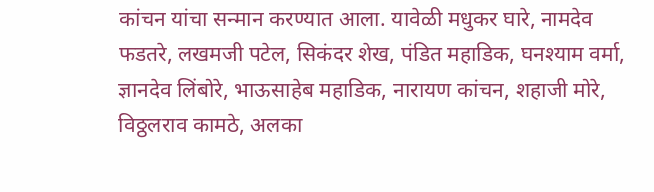कांचन यांचा सन्मान करण्यात आला. यावेळी मधुकर घारे, नामदेव फडतरे, लखमजी पटेल, सिकंदर शेख, पंडित महाडिक, घनश्याम वर्मा, ज्ञानदेव लिंबोरे, भाऊसाहेब महाडिक, नारायण कांचन, शहाजी मोरे, विठ्ठलराव कामठे, अलका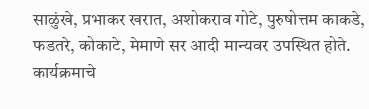साळुंखे, प्रभाकर खरात, अशोकराव गोटे, पुरुषोत्तम काकडे, फडतरे, कोकाटे, मेमाणे सर आदी मान्यवर उपस्थित होते.
कार्यक्रमाचे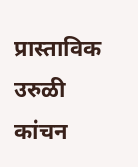प्रास्ताविक उरुळी कांचन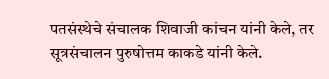पतसंस्थेचे संचालक शिवाजी कांचन यांनी केले, तर सूत्रसंचालन पुरुषोत्तम काकडे यांनी केले.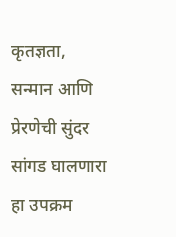कृतज्ञता, सन्मान आणि प्रेरणेची सुंदर सांगड घालणारा हा उपक्रम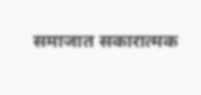समाजात सकारात्मक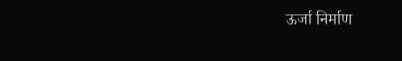ऊर्जा निर्माण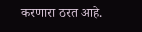करणारा ठरत आहे.